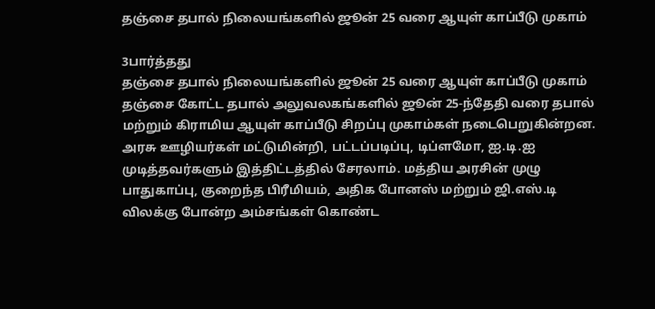தஞ்சை தபால் நிலையங்களில் ஜூன் 25 வரை ஆயுள் காப்பீடு முகாம்

3பார்த்தது
தஞ்சை தபால் நிலையங்களில் ஜூன் 25 வரை ஆயுள் காப்பீடு முகாம்
தஞ்சை கோட்ட தபால் அலுவலகங்களில் ஜூன் 25-ந்தேதி வரை தபால் மற்றும் கிராமிய ஆயுள் காப்பீடு சிறப்பு முகாம்கள் நடைபெறுகின்றன. அரசு ஊழியர்கள் மட்டுமின்றி, பட்டப்படிப்பு, டிப்ளமோ, ஐ.டி.ஐ முடித்தவர்களும் இத்திட்டத்தில் சேரலாம். மத்திய அரசின் முழு பாதுகாப்பு, குறைந்த பிரீமியம், அதிக போனஸ் மற்றும் ஜி.எஸ்.டி விலக்கு போன்ற அம்சங்கள் கொண்ட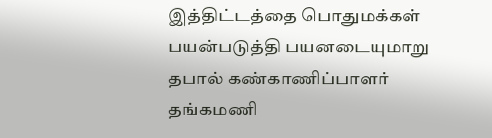இத்திட்டத்தை பொதுமக்கள் பயன்படுத்தி பயனடையுமாறு தபால் கண்காணிப்பாளர் தங்கமணி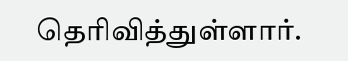தெரிவித்துள்ளார்.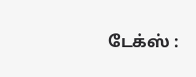டேக்ஸ் :